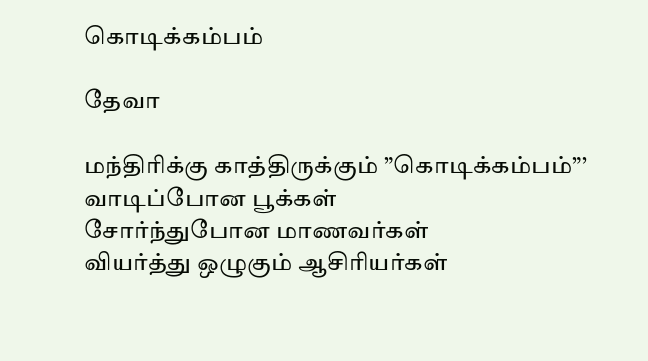கொடிக்கம்பம்

தேவா

மந்திரிக்கு காத்திருக்கும் ”கொடிக்கம்பம்”’
வாடிப்போன பூக்கள்
சோர்ந்துபோன மாணவர்கள்
வியர்த்து ஒழுகும் ஆசிரியர்கள்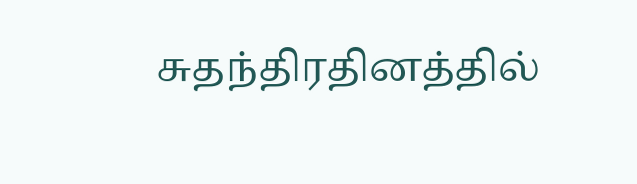சுதந்திரதினத்தில்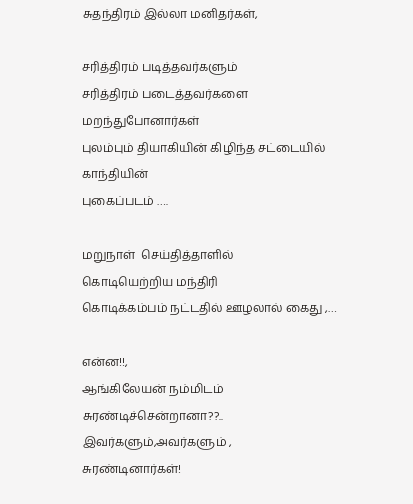சுதந்திரம் இல்லா மனிதர்கள்,

சரித்திரம் படித்தவர்களும்
சரித்திரம் படைத்தவர்களை மறந்துபோனார்கள்
புலம்பும் தியாகியின் கிழிந்த சட்டையில் காந்தியின்
புகைப்படம் ….

மறுநாள்  செய்தித்தாளில்
கொடியெற்றிய மந்திரி
கொடிக்கம்பம் நட்டதில் ஊழலால் கைது ,…

என்ன!!,
ஆங்கிலேயன் நம்மிடம் சுரண்டிச்சென்றானா??..
இவர்களும்,அவர்களும் ,
சுரண்டினார்கள்!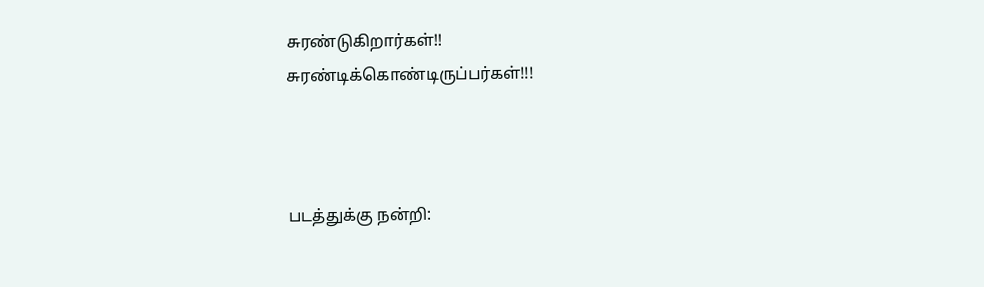சுரண்டுகிறார்கள்!!
சுரண்டிக்கொண்டிருப்பர்கள்!!!



படத்துக்கு நன்றி: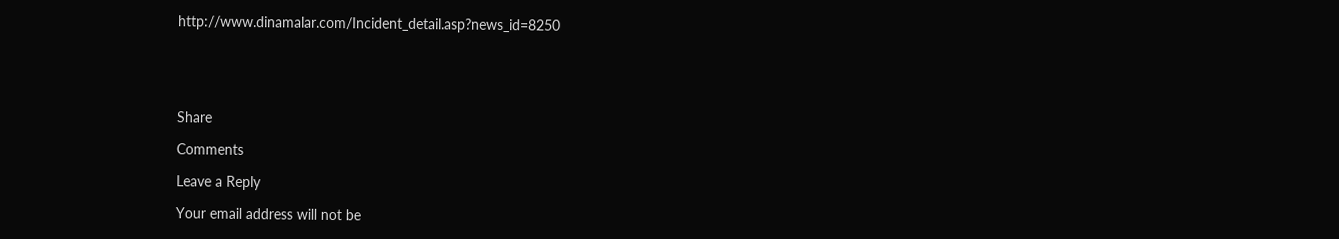http://www.dinamalar.com/Incident_detail.asp?news_id=8250





Share

Comments

Leave a Reply

Your email address will not be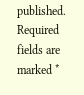published. Required fields are marked *